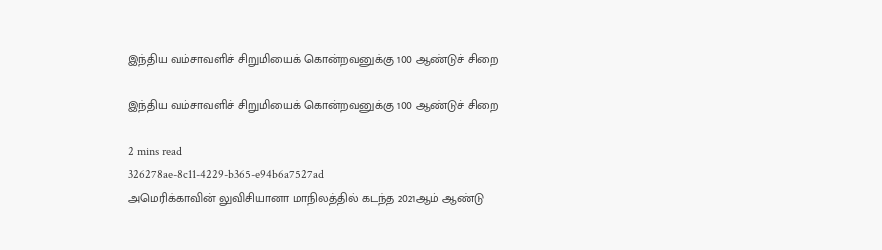இந்திய வம்சாவளிச் சிறுமியைக் கொன்றவனுக்கு 100 ஆண்டுச் சிறை

இந்திய வம்சாவளிச் சிறுமியைக் கொன்றவனுக்கு 100 ஆண்டுச் சிறை

2 mins read
326278ae-8c11-4229-b365-e94b6a7527ad
அமெரிக்காவின் லுவிசியானா மாநிலத்தில் கடந்த 2021ஆம் ஆண்டு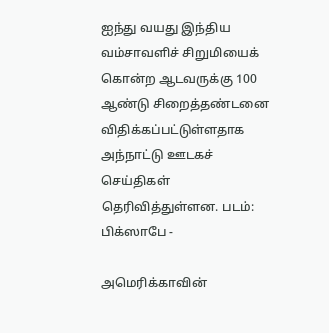ஐந்து வயது இந்திய வம்சாவளிச் சிறுமியைக் கொன்ற ஆடவருக்கு 100 ஆண்டு சிறைத்தண்டனை விதிக்கப்பட்டுள்ளதாக அந்நாட்டு ஊடகச் செய்திகள் தெரிவித்துள்ளன. படம்: பிக்ஸாபே -

அமெரிக்காவின்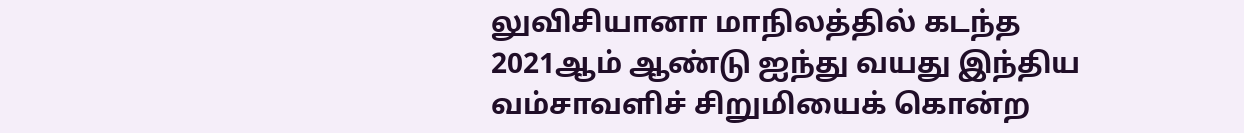லுவிசியானா மாநிலத்தில் கடந்த 2021ஆம் ஆண்டு ஐந்து வயது இந்திய வம்சாவளிச் சிறுமியைக் கொன்ற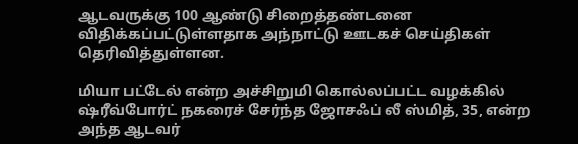ஆடவருக்கு 100 ஆண்டு சிறைத்தண்டனை விதிக்கப்பட்டுள்ளதாக அந்நாட்டு ஊடகச் செய்திகள் தெரிவித்துள்ளன.

மியா பட்டேல் என்ற அச்சிறுமி கொல்லப்பட்ட வழக்கில் ஷ்ரீவ்போர்ட் நகரைச் சேர்ந்த ஜோசஃப் லீ ஸ்மித், 35, என்ற அந்த ஆடவர்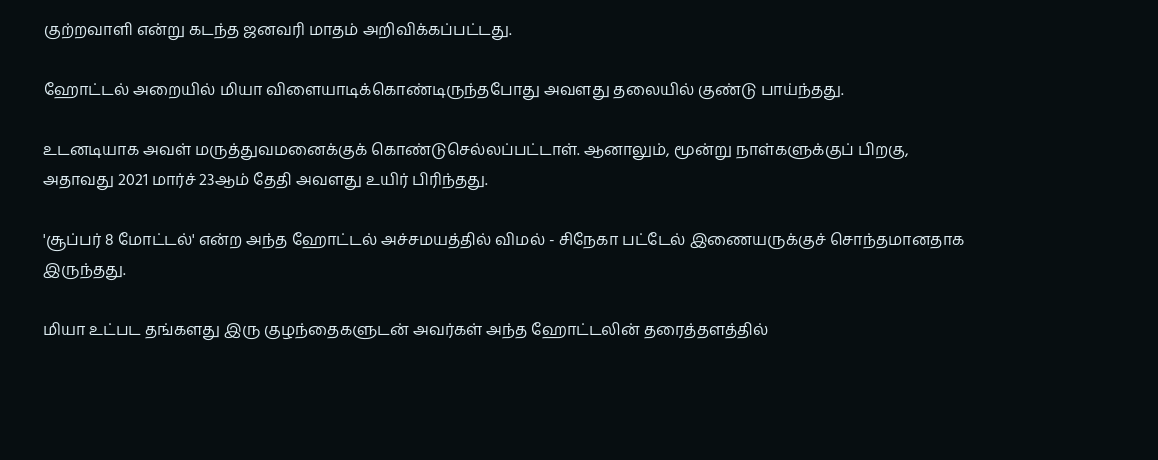குற்றவாளி என்று கடந்த ஜனவரி மாதம் அறிவிக்கப்பட்டது.

ஹோட்டல் அறையில் மியா விளையாடிக்கொண்டிருந்தபோது அவளது தலையில் குண்டு பாய்ந்தது.

உடனடியாக அவள் மருத்துவமனைக்குக் கொண்டுசெல்லப்பட்டாள். ஆனாலும், மூன்று நாள்களுக்குப் பிறகு, அதாவது 2021 மார்ச் 23ஆம் தேதி அவளது உயிர் பிரிந்தது.

'சூப்பர் 8 மோட்டல்' என்ற அந்த ஹோட்டல் அச்சமயத்தில் விமல் - சிநேகா பட்டேல் இணையருக்குச் சொந்தமானதாக இருந்தது.

மியா உட்பட தங்களது இரு குழந்தைகளுடன் அவர்கள் அந்த ஹோட்டலின் தரைத்தளத்தில்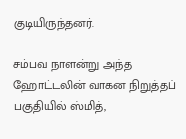குடியிருந்தனர்.

சம்பவ நாளன்று அந்த ஹோட்டலின் வாகன நிறுத்தப் பகுதியில் ஸ்மித்,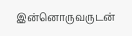இன்னொருவருடன்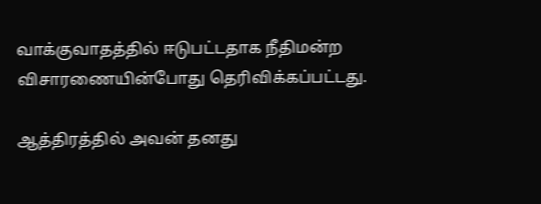வாக்குவாதத்தில் ஈடுபட்டதாக நீதிமன்ற விசாரணையின்போது தெரிவிக்கப்பட்டது.

ஆத்திரத்தில் அவன் தனது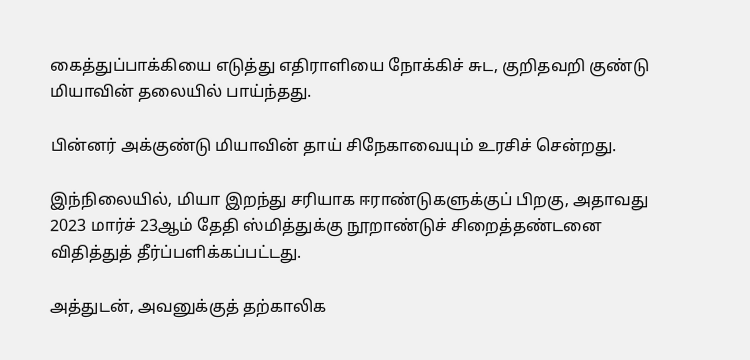கைத்துப்பாக்கியை எடுத்து எதிராளியை நோக்கிச் சுட, குறிதவறி குண்டு மியாவின் தலையில் பாய்ந்தது.

பின்னர் அக்குண்டு மியாவின் தாய் சிநேகாவையும் உரசிச் சென்றது.

இந்நிலையில், மியா இறந்து சரியாக ஈராண்டுகளுக்குப் பிறகு, அதாவது 2023 மார்ச் 23ஆம் தேதி ஸ்மித்துக்கு நூறாண்டுச் சிறைத்தண்டனை விதித்துத் தீர்ப்பளிக்கப்பட்டது.

அத்துடன், அவனுக்குத் தற்காலிக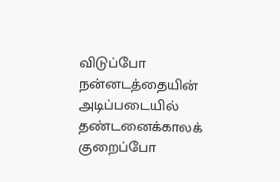விடுப்போ நன்னடத்தையின் அடிப்படையில் தண்டனைக்காலக் குறைப்போ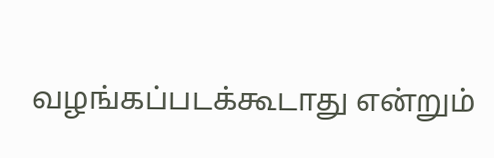வழங்கப்படக்கூடாது என்றும்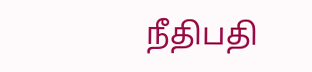நீதிபதி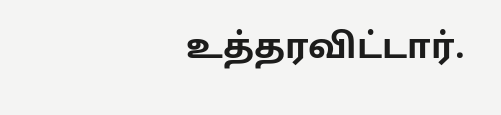உத்தரவிட்டார்.